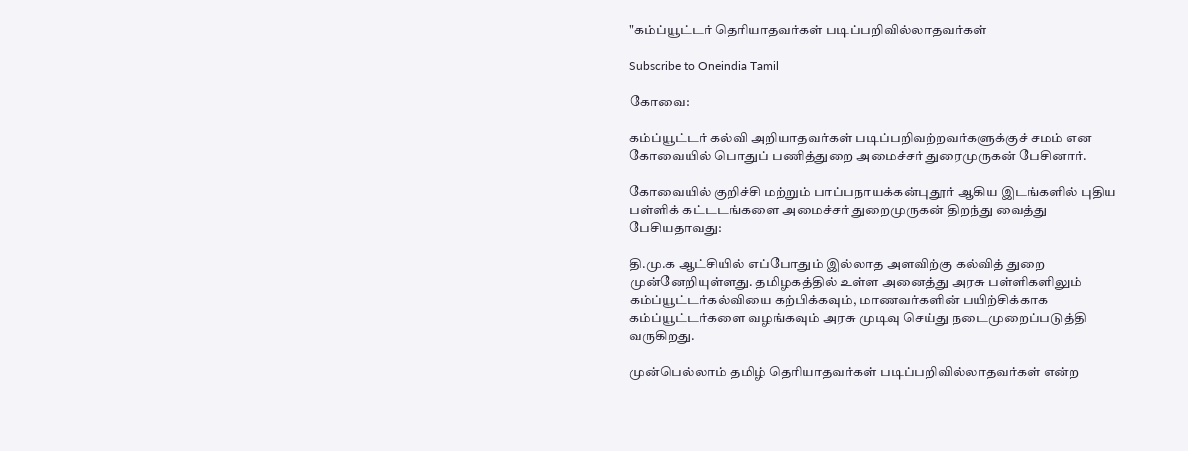"கம்ப்யூட்டர் தெரியாதவர்கள் படிப்பறிவில்லாதவர்கள்

Subscribe to Oneindia Tamil

கோவை:

கம்ப்யூட்டர் கல்வி அறியாதவர்கள் படிப்பறிவற்றவர்களுக்குச் சமம் என கோவையில் பொதுப் பணித்துறை அமைச்சர் துரைமுருகன் பேசினார்.

கோவையில் குறிச்சி மற்றும் பாப்பநாயக்கன்புதூர் ஆகிய இடங்களில் புதிய பள்ளிக் கட்டடங்களை அமைச்சர் துறைமுருகன் திறந்து வைத்து பேசியதாவது:

தி.மு.க ஆட்சியில் எப்போதும் இல்லாத அளவிற்கு கல்வித் துறை முன்னேறியுள்ளது. தமிழகத்தில் உள்ள அனைத்து அரசு பள்ளிகளிலும் கம்ப்யூட்டர்கல்வியை கற்பிக்கவும், மாணவர்களின் பயிற்சிக்காக கம்ப்யூட்டர்களை வழங்கவும் அரசு முடிவு செய்து நடைமுறைப்படுத்தி வருகிறது.

முன்பெல்லாம் தமிழ் தெரியாதவர்கள் படிப்பறிவில்லாதவர்கள் என்ற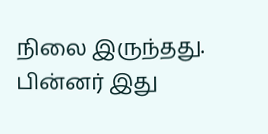நிலை இருந்தது. பின்னர் இது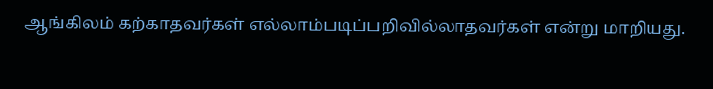ஆங்கிலம் கற்காதவர்கள் எல்லாம்படிப்பறிவில்லாதவர்கள் என்று மாறியது.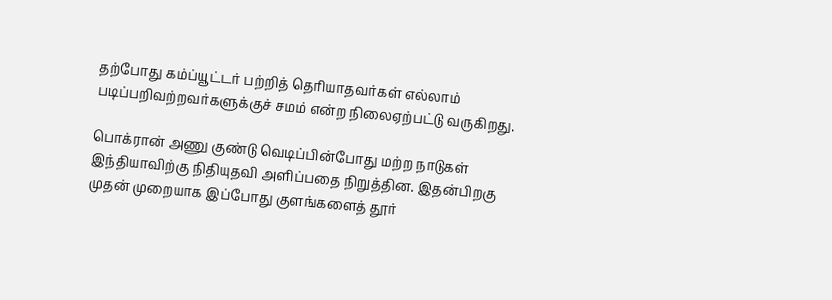தற்போது கம்ப்யூட்டர் பற்றித் தெரியாதவர்கள் எல்லாம் படிப்பறிவற்றவர்களுக்குச் சமம் என்ற நிலைஏற்பட்டு வருகிறது.

பொக்ரான் அணு குண்டு வெடிப்பின்போது மற்ற நாடுகள் இந்தியாவிற்கு நிதியுதவி அளிப்பதை நிறுத்தின. இதன்பிறகு முதன் முறையாக இப்போது குளங்களைத் தூர்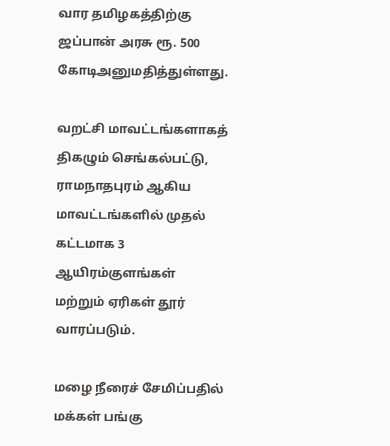வார தமிழகத்திற்கு ஜப்பான் அரசு ரூ. 500 கோடிஅனுமதித்துள்ளது.

வறட்சி மாவட்டங்களாகத் திகழும் செங்கல்பட்டு, ராமநாதபுரம் ஆகிய மாவட்டங்களில் முதல் கட்டமாக 3 ஆயிரம்குளங்கள் மற்றும் ஏரிகள் தூர் வாரப்படும்.

மழை நீரைச் சேமிப்பதில் மக்கள் பங்கு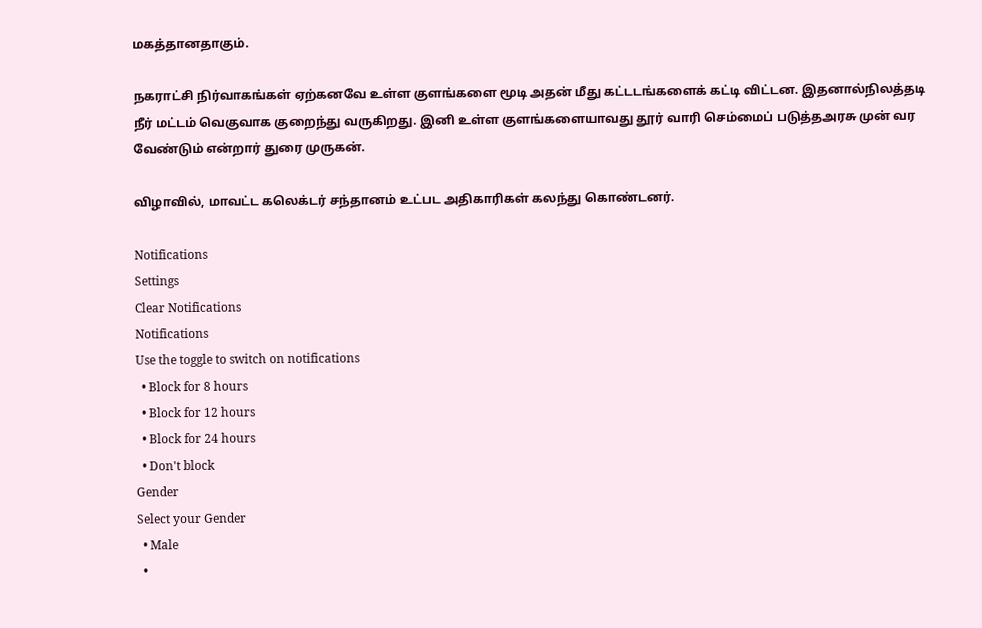மகத்தானதாகும்.

நகராட்சி நிர்வாகங்கள் ஏற்கனவே உள்ள குளங்களை மூடி அதன் மீது கட்டடங்களைக் கட்டி விட்டன. இதனால்நிலத்தடி நீர் மட்டம் வெகுவாக குறைந்து வருகிறது. இனி உள்ள குளங்களையாவது தூர் வாரி செம்மைப் படுத்தஅரசு முன் வர வேண்டும் என்றார் துரை முருகன்.

விழாவில், மாவட்ட கலெக்டர் சந்தானம் உட்பட அதிகாரிகள் கலந்து கொண்டனர்.

Notifications
Settings
Clear Notifications
Notifications
Use the toggle to switch on notifications
  • Block for 8 hours
  • Block for 12 hours
  • Block for 24 hours
  • Don't block
Gender
Select your Gender
  • Male
  •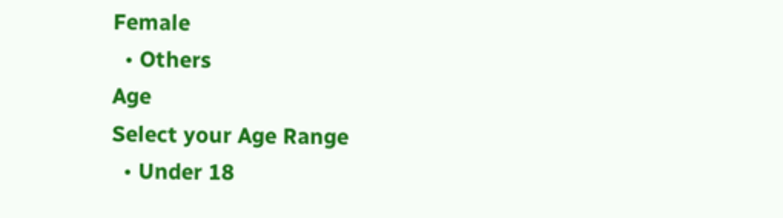Female
  • Others
Age
Select your Age Range
  • Under 18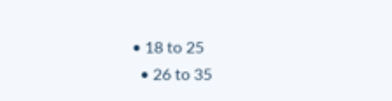• 18 to 25
  • 26 to 35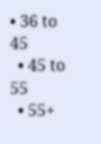• 36 to 45
  • 45 to 55
  • 55+